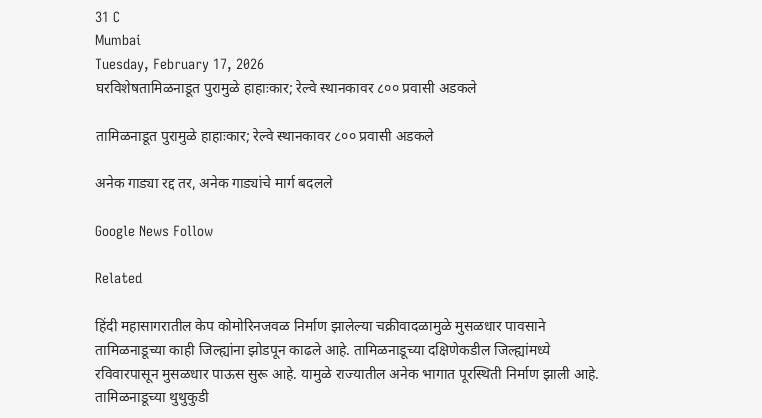31 C
Mumbai
Tuesday, February 17, 2026
घरविशेषतामिळनाडूत पुरामुळे हाहाःकार; रेल्वे स्थानकावर ८०० प्रवासी अडकले

तामिळनाडूत पुरामुळे हाहाःकार; रेल्वे स्थानकावर ८०० प्रवासी अडकले

अनेक गाड्या रद्द तर, अनेक गाड्यांचे मार्ग बदलले

Google News Follow

Related

हिंदी महासागरातील केप कोमोरिनजवळ निर्माण झालेल्या चक्रीवादळामुळे मुसळधार पावसाने तामिळनाडूच्या काही जिल्ह्यांना झोडपून काढले आहे. तामिळनाडूच्या दक्षिणेकडील जिल्ह्यांमध्ये रविवारपासून मुसळधार पाऊस सुरू आहे. यामुळे राज्यातील अनेक भागात पूरस्थिती निर्माण झाली आहे. तामिळनाडूच्या थुथुकुडी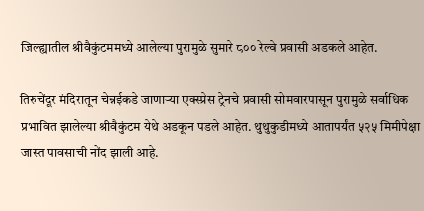जिल्ह्यातील श्रीवैकुंटममध्ये आलेल्या पुरामुळे सुमारे ८०० रेल्वे प्रवासी अडकले आहेत.

तिरुचेंदूर मंदिरातून चेन्नईकडे जाणाऱ्या एक्स्प्रेस ट्रेनचे प्रवासी सोमवारपासून पुरामुळे सर्वाधिक प्रभावित झालेल्या श्रीवैकुंटम येथे अडकून पडले आहेत. थुथुकुडीमध्ये आतापर्यंत ५२५ मिमीपेक्षा जास्त पावसाची नोंद झाली आहे.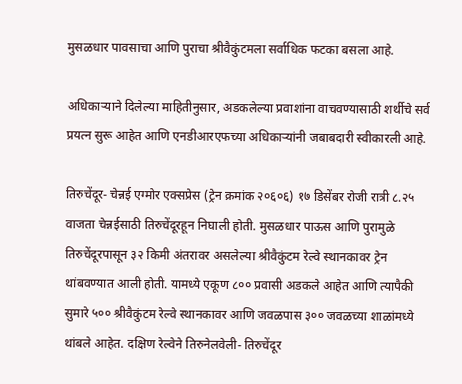मुसळधार पावसाचा आणि पुराचा श्रीवैकुंटमला सर्वाधिक फटका बसला आहे.

अधिकाऱ्याने दिलेल्या माहितीनुसार, अडकलेल्या प्रवाशांना वाचवण्यासाठी शर्थीचे सर्व प्रयत्न सुरू आहेत आणि एनडीआरएफच्या अधिकाऱ्यांनी जबाबदारी स्वीकारली आहे.

तिरुचेंदूर- चेन्नई एग्मोर एक्सप्रेस (ट्रेन क्रमांक २०६०६) १७ डिसेंबर रोजी रात्री ८.२५ वाजता चेन्नईसाठी तिरुचेंदूरहून निघाली होती. मुसळधार पाऊस आणि पुरामुळे तिरुचेंदूरपासून ३२ किमी अंतरावर असलेल्या श्रीवैकुंटम रेल्वे स्थानकावर ट्रेन थांबवण्यात आली होती. यामध्ये एकूण ८०० प्रवासी अडकले आहेत आणि त्यापैकी सुमारे ५०० श्रीवैकुंटम रेल्वे स्थानकावर आणि जवळपास ३०० जवळच्या शाळांमध्ये थांबले आहेत. दक्षिण रेल्वेने तिरुनेलवेली- तिरुचेंदूर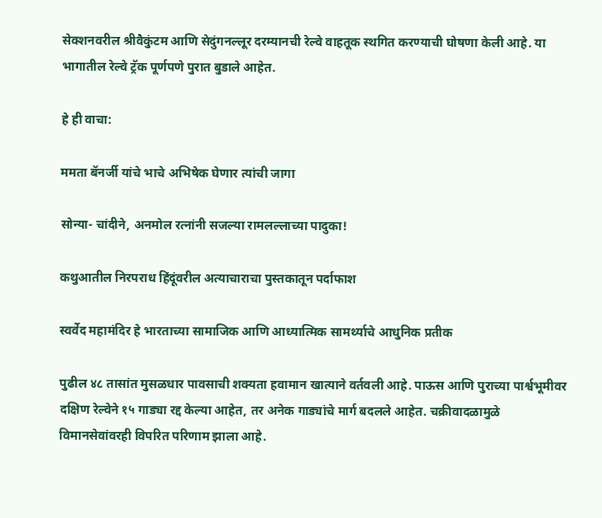सेक्शनवरील श्रीवैकुंटम आणि सेदुंगनल्लूर दरम्यानची रेल्वे वाहतूक स्थगित करण्याची घोषणा केली आहे. या भागातील रेल्वे ट्रॅक पूर्णपणे पुरात बुडाले आहेत.

हे ही वाचा:

ममता बॅनर्जी यांचे भाचे अभिषेक घेणार त्यांची जागा

सोन्या- चांदीने, अनमोल रत्नांनी सजल्या रामलल्लाच्या पादुका!

कथुआतील निरपराध हिंदूंवरील अत्याचाराचा पुस्तकातून पर्दाफाश

स्वर्वेद महामंदिर हे भारताच्या सामाजिक आणि आध्यात्मिक सामर्थ्याचे आधुनिक प्रतीक

पुढील ४८ तासांत मुसळधार पावसाची शक्यता हवामान खात्याने वर्तवली आहे. पाऊस आणि पुराच्या पार्श्वभूमीवर दक्षिण रेल्वेने १५ गाड्या रद्द केल्या आहेत, तर अनेक गाड्यांचे मार्ग बदलले आहेत. चक्रीवादळामुळे विमानसेवांवरही विपरित परिणाम झाला आहे.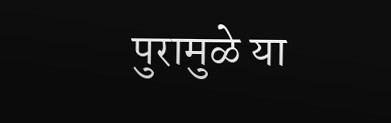पुरामुळे या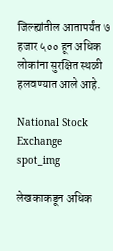जिल्ह्यांतील आतापर्यंत ७ हजार ५०० हून अधिक लोकांना सुरक्षित स्थळी हलवण्यात आले आहे.

National Stock Exchange
spot_img

लेखकाकडून अधिक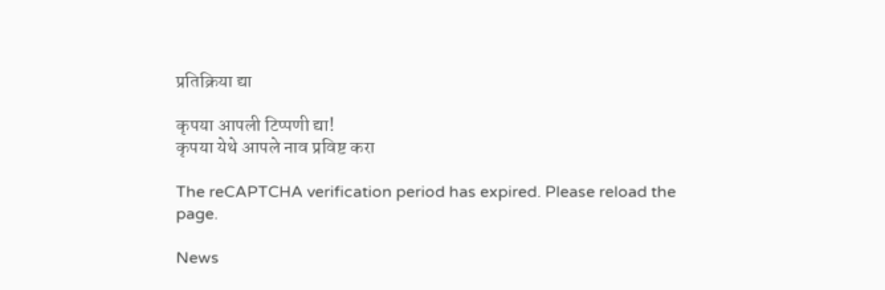प्रतिक्रिया द्या

कृपया आपली टिप्पणी द्या!
कृपया येथे आपले नाव प्रविष्ट करा

The reCAPTCHA verification period has expired. Please reload the page.

News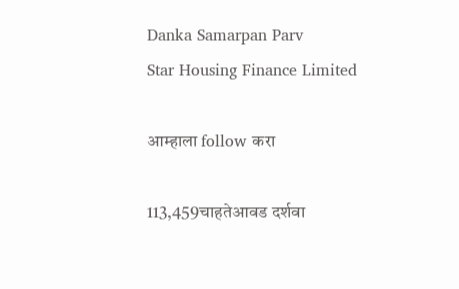Danka Samarpan Parv
Star Housing Finance Limited

आम्हाला follow करा

113,459चाहतेआवड दर्शवा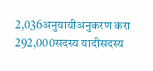2,036अनुयायीअनुकरण करा
292,000सदस्य यादीसदस्य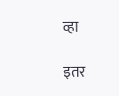व्हा

इतर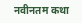नवीनतम कथा